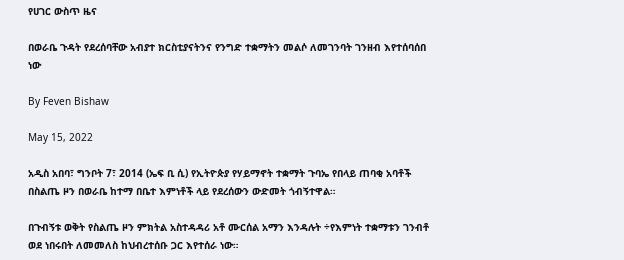የሀገር ውስጥ ዜና

በወራቤ ጉዳት የደረሰባቸው አብያተ ክርስቲያናትንና የንግድ ተቋማትን መልሶ ለመገንባት ገንዘብ እየተሰባሰበ ነው

By Feven Bishaw

May 15, 2022

አዲስ አበባ፣ ግንቦት 7፣ 2014 (ኤፍ ቢ ሲ) የኢትዮጵያ የሃይማኖት ተቋማት ጉባኤ የበላይ ጠባቂ አባቶች በስልጤ ዞን በወራቤ ከተማ በቤተ እምነቶች ላይ የደረሰውን ውድመት ጎብኝተዋል።

በጉብኝቱ ወቅት የስልጤ ዞን ምክትል አስተዳዳሪ አቶ ሙርሰል አማን እንዳሉት ÷የእምነት ተቋማቱን ገንብቶ ወደ ነበሩበት ለመመለስ ከህብረተሰቡ ጋር እየተሰራ ነው።